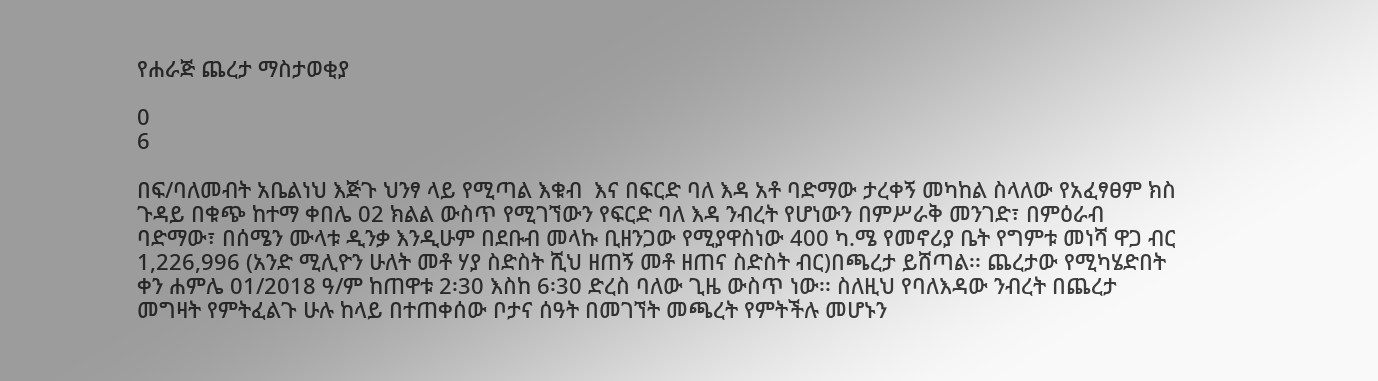የሐራጅ ጨረታ ማስታወቂያ

0
6

በፍ/ባለመብት አቤልነህ እጅጉ ህንፃ ላይ የሚጣል እቁብ  እና በፍርድ ባለ እዳ አቶ ባድማው ታረቀኝ መካከል ስላለው የአፈፃፀም ክስ ጉዳይ በቁጭ ከተማ ቀበሌ 02 ክልል ውስጥ የሚገኘውን የፍርድ ባለ እዳ ንብረት የሆነውን በምሥራቅ መንገድ፣ በምዕራብ ባድማው፣ በሰሜን ሙላቱ ዲንቃ እንዲሁም በደቡብ መላኩ ቢዘንጋው የሚያዋስነው 400 ካ.ሜ የመኖሪያ ቤት የግምቱ መነሻ ዋጋ ብር 1,226,996 (አንድ ሚሊዮን ሁለት መቶ ሃያ ስድስት ሺህ ዘጠኝ መቶ ዘጠና ስድስት ብር)በጫረታ ይሸጣል፡፡ ጨረታው የሚካሄድበት ቀን ሐምሌ 01/2018 ዓ/ም ከጠዋቱ 2፡30 እስከ 6፡30 ድረስ ባለው ጊዜ ውስጥ ነው፡፡ ስለዚህ የባለእዳው ንብረት በጨረታ መግዛት የምትፈልጉ ሁሉ ከላይ በተጠቀሰው ቦታና ሰዓት በመገኘት መጫረት የምትችሉ መሆኑን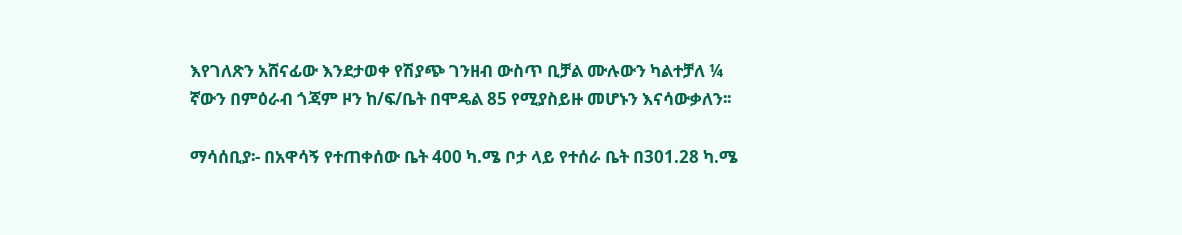እየገለጽን አሸናፊው እንደታወቀ የሽያጭ ገንዘብ ውስጥ ቢቻል ሙሉውን ካልተቻለ ¼ ኛውን በምዕራብ ጎጃም ዞን ከ/ፍ/ቤት በሞዴል 85 የሚያስይዙ መሆኑን እናሳውቃለን፡፡

ማሳሰቢያ፡- በአዋሳኝ የተጠቀሰው ቤት 400 ካ.ሜ ቦታ ላይ የተሰራ ቤት በ301.28 ካ.ሜ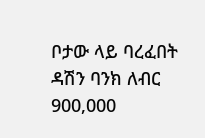ቦታው ላይ ባረፈበት ዳሽን ባንክ ለብር 900,000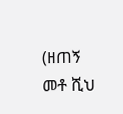(ዘጠኝ መቶ ሺህ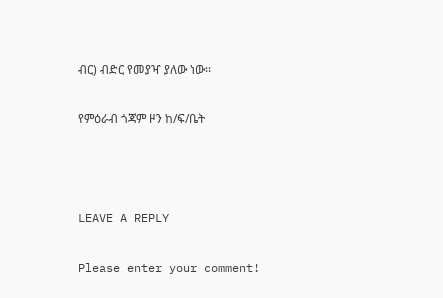ብር) ብድር የመያዣ ያለው ነው፡፡

የምዕራብ ጎጃም ዞን ከ/ፍ/ቤት



LEAVE A REPLY

Please enter your comment!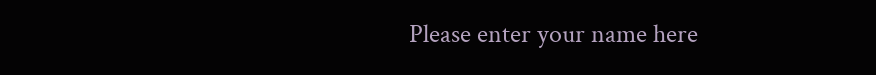Please enter your name here